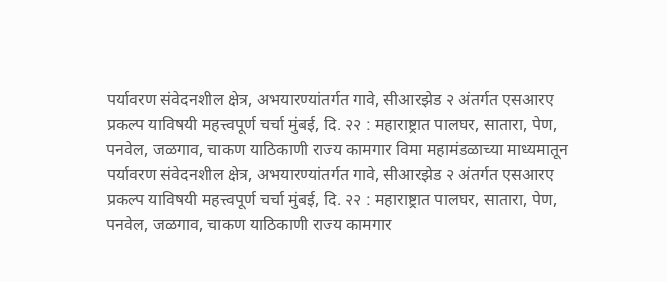पर्यावरण संवेदनशील क्षेत्र, अभयारण्यांतर्गत गावे, सीआरझेड २ अंतर्गत एसआरए प्रकल्प याविषयी महत्त्वपूर्ण चर्चा मुंबई, दि. २२ : महाराष्ट्रात पालघर, सातारा, पेण, पनवेल, जळगाव, चाकण याठिकाणी राज्य कामगार विमा महामंडळाच्या माध्यमातून
पर्यावरण संवेदनशील क्षेत्र, अभयारण्यांतर्गत गावे, सीआरझेड २ अंतर्गत एसआरए प्रकल्प याविषयी महत्त्वपूर्ण चर्चा मुंबई, दि. २२ : महाराष्ट्रात पालघर, सातारा, पेण, पनवेल, जळगाव, चाकण याठिकाणी राज्य कामगार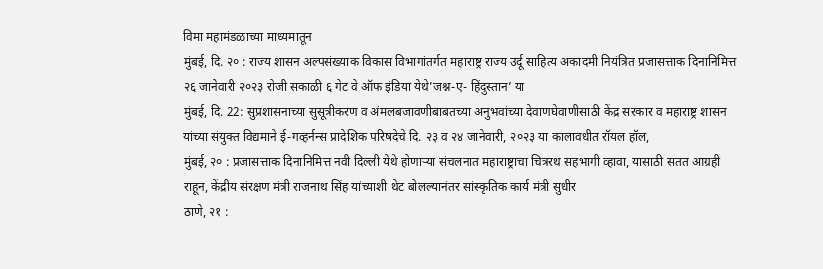विमा महामंडळाच्या माध्यमातून
मुंबई, दि. २० : राज्य शासन अल्पसंख्याक विकास विभागांतर्गत महाराष्ट्र राज्य उर्दू साहित्य अकादमी नियंत्रित प्रजासत्ताक दिनानिमित्त २६ जानेवारी २०२३ रोजी सकाळी ६ गेट वे ऑफ इंडिया येथे’जश्न-ए- हिंदुस्तान’ या
मुंबई, दि. 22: सुप्रशासनाच्या सुसूत्रीकरण व अंमलबजावणीबाबतच्या अनुभवांच्या देवाणघेवाणीसाठी केंद्र सरकार व महाराष्ट्र शासन यांच्या संयुक्त विद्यमाने ई-गव्हर्नन्स प्रादेशिक परिषदेचे दि. २३ व २४ जानेवारी, २०२३ या कालावधीत रॉयल हॉल,
मुंबई, २० : प्रजासत्ताक दिनानिमित्त नवी दिल्ली येथे होणाऱ्या संचलनात महाराष्ट्राचा चित्ररथ सहभागी व्हावा, यासाठी सतत आग्रही राहून, केंद्रीय संरक्षण मंत्री राजनाथ सिंह यांच्याशी थेट बोलल्यानंतर सांस्कृतिक कार्य मंत्री सुधीर
ठाणे, २१ :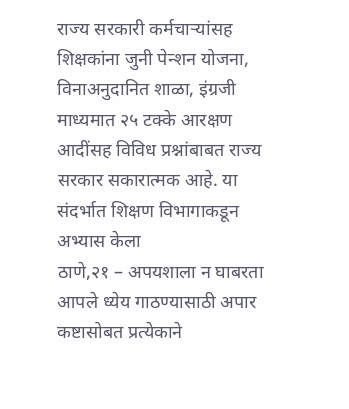राज्य सरकारी कर्मचाऱ्यांसह शिक्षकांना जुनी पेन्शन योजना, विनाअनुदानित शाळा, इंग्रजी माध्यमात २५ टक्के आरक्षण आदींसह विविध प्रश्नांबाबत राज्य सरकार सकारात्मक आहे. या संदर्भात शिक्षण विभागाकडून अभ्यास केला
ठाणे,२१ – अपयशाला न घाबरता आपले ध्येय गाठण्यासाठी अपार कष्टासोबत प्रत्येकाने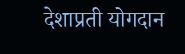देशाप्रती योगदान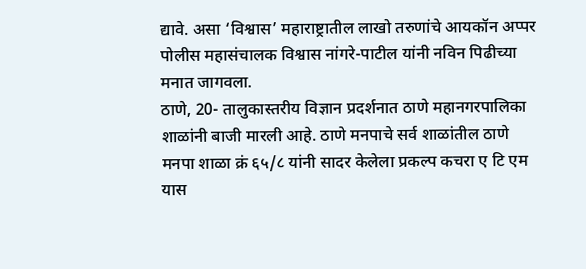द्यावे. असा ‘विश्वास’ महाराष्ट्रातील लाखो तरुणांचे आयकॉन अप्पर पोलीस महासंचालक विश्वास नांगरे-पाटील यांनी नविन पिढीच्या मनात जागवला.
ठाणे, 20- तालुकास्तरीय विज्ञान प्रदर्शनात ठाणे महानगरपालिका शाळांनी बाजी मारली आहे. ठाणे मनपाचे सर्व शाळांतील ठाणे मनपा शाळा क्रं ६५/८ यांनी सादर केलेला प्रकल्प कचरा ए टि एम यास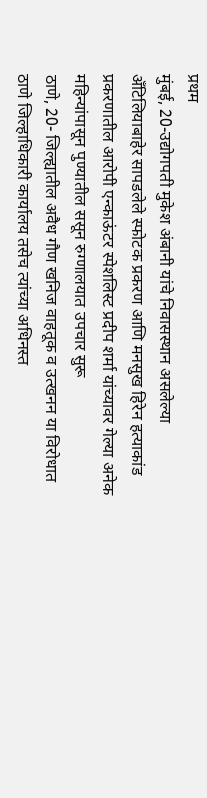प्रथम
मुंबई, 20-उद्योगपती मुकेश अंबानी यांचे निवासस्थान असलेल्या अँटिलियाबाहेर सापडलेले स्फोटक प्रकरण आणि मनसुख हिरेन हत्याकांड प्रकरणातील आरोपी एन्काऊंटर स्पेशलिस्ट प्रदीप शर्मा यांच्यावर गेल्या अनेक महिन्यांपासून पुण्यातील ससून रुग्णालयात उपचार सुरू
ठाणे, 20- जिल्ह्यातील अवैध गौण खनिज वाहतूक व उत्खनन या विरोधात ठाणे जिल्हाधिकारी कार्यालय तसेच त्यांच्या अधिनस्त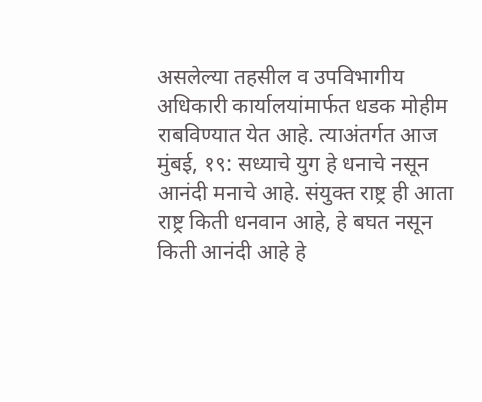असलेल्या तहसील व उपविभागीय अधिकारी कार्यालयांमार्फत धडक मोहीम राबविण्यात येत आहे. त्याअंतर्गत आज
मुंबई, १९: सध्याचे युग हे धनाचे नसून आनंदी मनाचे आहे. संयुक्त राष्ट्र ही आता राष्ट्र किती धनवान आहे, हे बघत नसून किती आनंदी आहे हे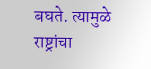बघते. त्यामुळे राष्ट्रांचा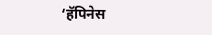‘हॅपिनेस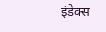इंडेक्स